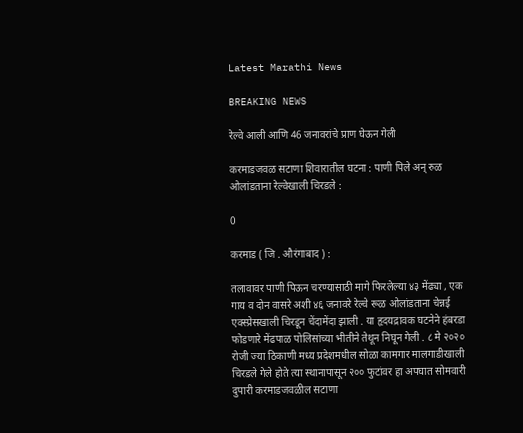Latest Marathi News

BREAKING NEWS

रेल्वे आली आणि 46 जनावरांचे प्राण घेऊन गेली

करमाडजवळ सटाणा शिवारातील घटना : पाणी पिले अन् रुळ ओलांडताना रेल्वेखाली चिरडले :

0

करमाड ( जि . औरंगाबाद ) :

तलावावर पाणी पिऊन चरण्यासाठी मागे फिरलेल्या ४३ मेंढ्या , एक गाय व दोन वासरे अशी ४६ जनावरे रेल्वे रूळ ओलांडताना चेन्नई एक्स्प्रेसखाली चिरडून चेंदामेंदा झाली . या हृदयद्रावक घटनेने हंबरडा फोडणारे मेंढपाळ पोलिसांच्या भीतीने तेथून निघून गेली . ८ मे २०२० रोजी ज्या ठिकाणी मध्य प्रदेशमधील सोळा कामगार मालगाडीखाली चिरडले गेले होते त्या स्थानापासून २०० फुटांवर हा अपघात सोमवारी दुपारी करमाडजवळील सटाणा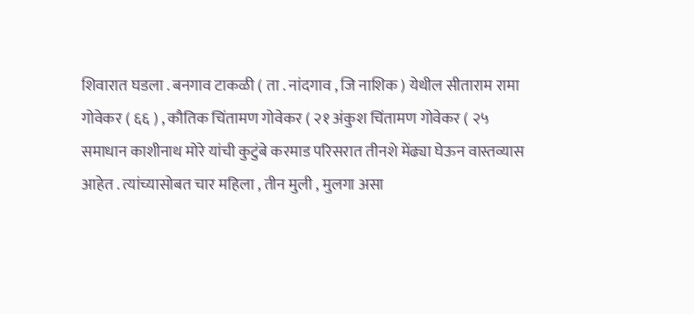शिवारात घडला . बनगाव टाकळी ( ता . नांदगाव , जि नाशिक ) येथील सीताराम रामा गोवेकर ( ६६ ) , कौतिक चिंतामण गोवेकर ( २१ अंकुश चिंतामण गोवेकर ( २५ समाधान काशीनाथ मोरे यांची कुटुंबे करमाड परिसरात तीनशे मेंढ्या घेऊन वास्तव्यास आहेत . त्यांच्यासोबत चार महिला , तीन मुली , मुलगा असा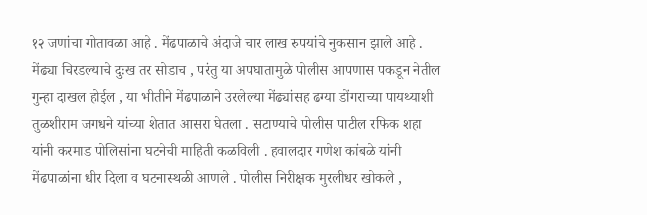१२ जणांचा गोतावळा आहे . मेंढपाळाचे अंदाजे चार लाख रुपयांचे नुकसान झाले आहे . मेंढ्या चिरडल्याचे दुःख तर सोडाच , परंतु या अपघातामुळे पोलीस आपणास पकडून नेतील गुन्हा दाखल होईल , या भीतीने मेंढपाळाने उरलेल्या मेंढ्यांसह ढग्या डोंगराच्या पायथ्याशी तुळशीराम जगधने यांच्या शेतात आसरा घेतला . सटाण्याचे पोलीस पाटील रफिक शहा यांनी करमाड पोलिसांना घटनेची माहिती कळविली . हवालदार गणेश कांबळे यांनी मेंढपाळांना धीर दिला व घटनास्थळी आणले . पोलीस निरीक्षक मुरलीधर खोकले ,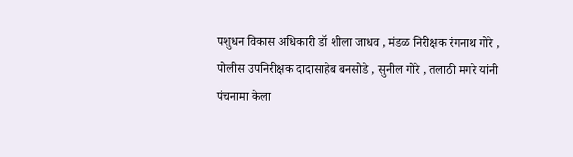पशुधन विकास अधिकारी डॉ शीला जाधव , मंडळ निरीक्षक रंगनाथ गोरे , पोलीस उपनिरीक्षक दादासाहेब बनसोडे , सुनील गोरे , तलाठी मगरे यांनी पंचनामा केला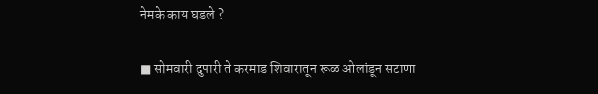नेमके काय घडले ?

■ सोमवारी दुपारी ते करमाड शिवारातून रूळ ओलांडून सटाणा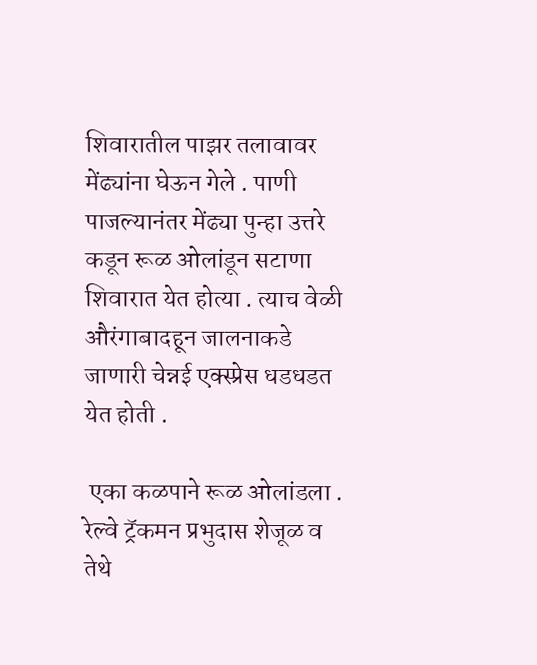शिवारातील पाझर तलावावर मेंढ्यांना घेऊन गेले . पाणी पाजल्यानंतर मेंढ्या पुन्हा उत्तरे कडून रूळ ओलांडून सटाणा शिवारात येत होत्या . त्याच वेळी औरंगाबादहून जालनाकडे जाणारी चेन्नई एक्स्प्रेस धडधडत येत होती .

 एका कळपाने रूळ ओलांडला . रेल्वे ट्रॅकमन प्रभुदास शेजूळ व तेथे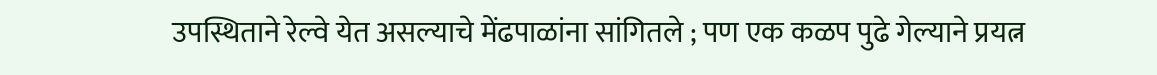उपस्थिताने रेल्वे येत असल्याचे मेंढपाळांना सांगितले ; पण एक कळप पुढे गेल्याने प्रयत्न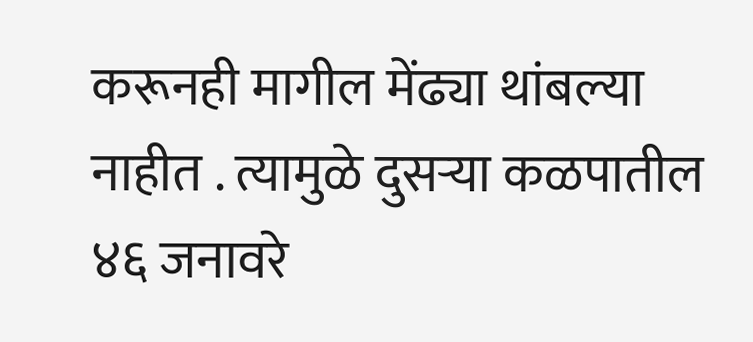करूनही मागील मेंढ्या थांबल्या नाहीत . त्यामुळे दुसऱ्या कळपातील ४६ जनावरे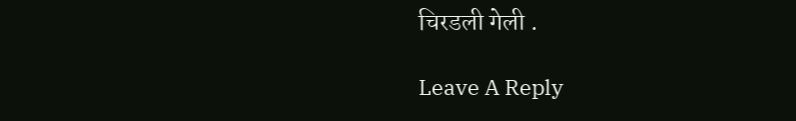चिरडली गेली .

Leave A Reply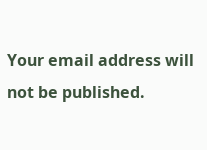Your email address will not be published.